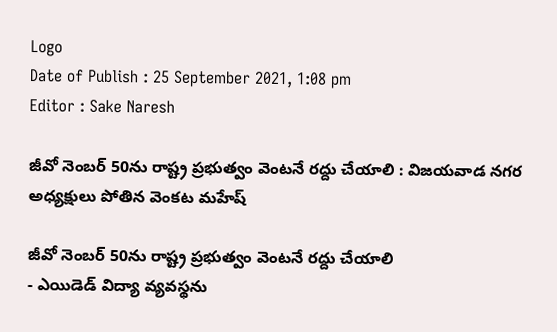Logo
Date of Publish : 25 September 2021, 1:08 pm
Editor : Sake Naresh

జీవో నెంబర్ 50ను రాష్ట్ర ప్రభుత్వం వెంటనే రద్దు చేయాలి : విజయవాడ నగర అధ్యక్షులు పోతిన వెంకట మహేష్

జీవో నెంబర్ 50ను రాష్ట్ర ప్రభుత్వం వెంటనే రద్దు చేయాలి
- ఎయిడెడ్ విద్యా వ్యవస్థను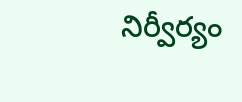నిర్వీర్యం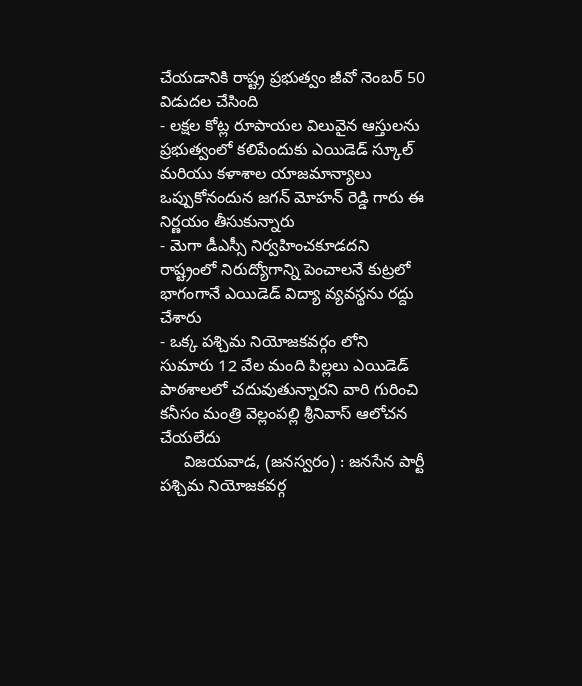చేయడానికి రాష్ట్ర ప్రభుత్వం జీవో నెంబర్ 50 విడుదల చేసింది
- లక్షల కోట్ల రూపాయల విలువైన ఆస్తులను ప్రభుత్వంలో కలిపేందుకు ఎయిడెడ్ స్కూల్ మరియు కళాశాల యాజమాన్యాలు ఒప్పుకోనందున జగన్ మోహన్ రెడ్డి గారు ఈ నిర్ణయం తీసుకున్నారు
- మెగా డీఎస్సీ నిర్వహించకూడదని రాష్ట్రంలో నిరుద్యోగాన్ని పెంచాలనే కుట్రలో భాగంగానే ఎయిడెడ్ విద్యా వ్యవస్థను రద్దు చేశారు
- ఒక్క పశ్చిమ నియోజకవర్గం లోని సుమారు 12 వేల మంది పిల్లలు ఎయిడెడ్ పాఠశాలలో చదువుతున్నారని వారి గురించి కనీసం మంత్రి వెల్లంపల్లి శ్రీనివాస్ ఆలోచన చేయలేదు
     విజయవాడ, (జనస్వరం) : జనసేన పార్టీ పశ్చిమ నియోజకవర్గ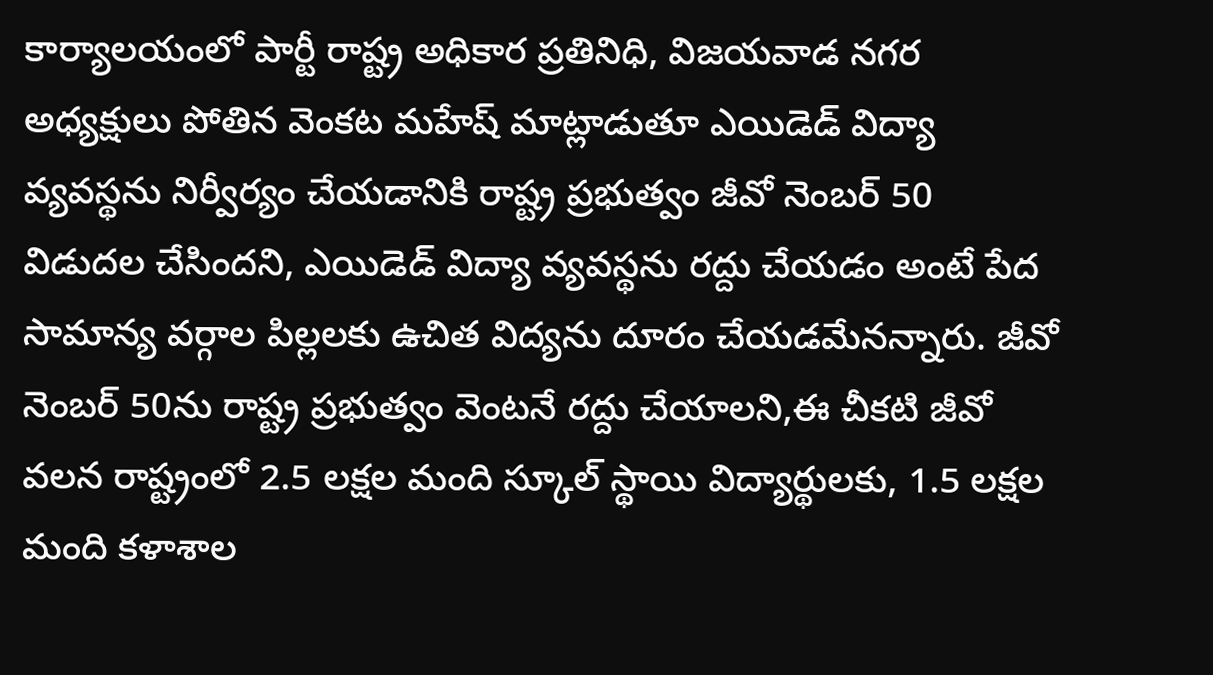కార్యాలయంలో పార్టీ రాష్ట్ర అధికార ప్రతినిధి, విజయవాడ నగర అధ్యక్షులు పోతిన వెంకట మహేష్ మాట్లాడుతూ ఎయిడెడ్ విద్యా వ్యవస్థను నిర్వీర్యం చేయడానికి రాష్ట్ర ప్రభుత్వం జీవో నెంబర్ 50 విడుదల చేసిందని, ఎయిడెడ్ విద్యా వ్యవస్థను రద్దు చేయడం అంటే పేద సామాన్య వర్గాల పిల్లలకు ఉచిత విద్యను దూరం చేయడమేనన్నారు. జీవో నెంబర్ 50ను రాష్ట్ర ప్రభుత్వం వెంటనే రద్దు చేయాలని,ఈ చీకటి జీవో వలన రాష్ట్రంలో 2.5 లక్షల మంది స్కూల్ స్థాయి విద్యార్థులకు, 1.5 లక్షల మంది కళాశాల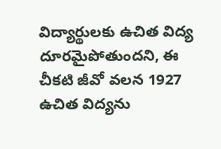విద్యార్థులకు ఉచిత విద్య దూరమైపోతుందని, ఈ చీకటి జీవో వలన 1927 ఉచిత విద్యను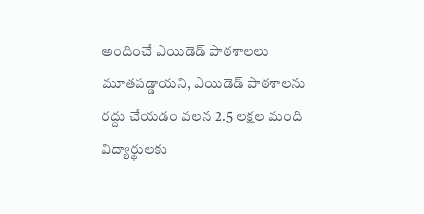అందించే ఎయిడెడ్ పాఠశాలలు మూతపడ్డాయని, ఎయిడెడ్ పాఠశాలను రద్దు చేయడం వలన 2.5 లక్షల మంది విద్యార్థులకు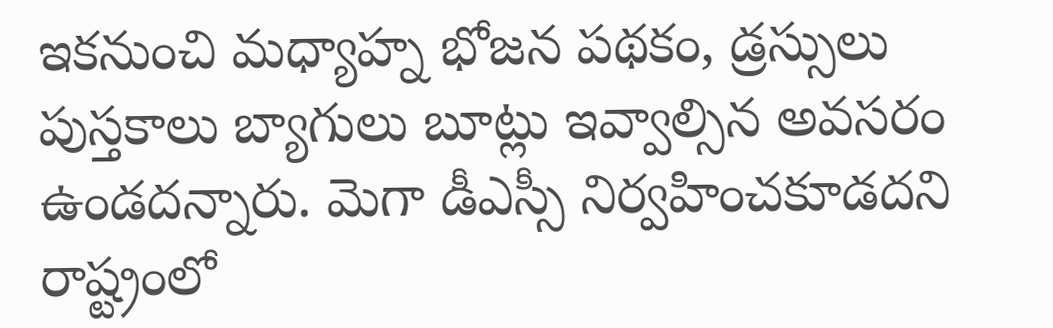ఇకనుంచి మధ్యాహ్న భోజన పథకం, డ్రస్సులు పుస్తకాలు బ్యాగులు బూట్లు ఇవ్వాల్సిన అవసరం ఉండదన్నారు. మెగా డీఎస్సీ నిర్వహించకూడదని రాష్ట్రంలో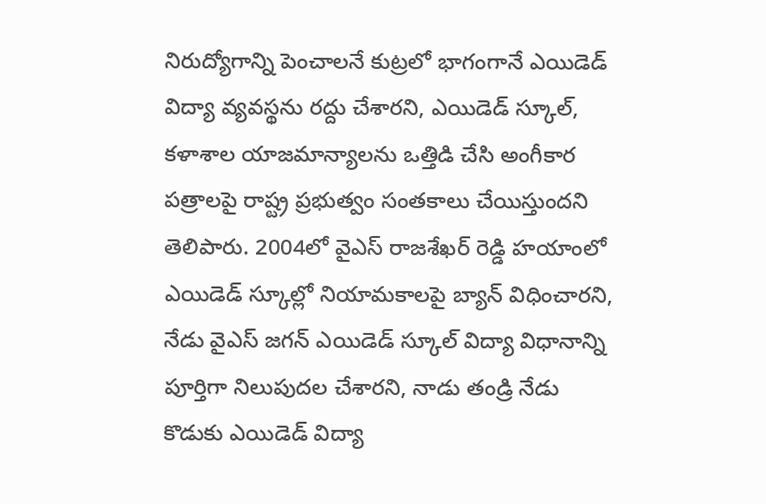నిరుద్యోగాన్ని పెంచాలనే కుట్రలో భాగంగానే ఎయిడెడ్ విద్యా వ్యవస్థను రద్దు చేశారని, ఎయిడెడ్ స్కూల్, కళాశాల యాజమాన్యాలను ఒత్తిడి చేసి అంగీకార పత్రాలపై రాష్ట్ర ప్రభుత్వం సంతకాలు చేయిస్తుందని తెలిపారు. 2004లో వైఎస్ రాజశేఖర్ రెడ్డి హయాంలో ఎయిడెడ్ స్కూల్లో నియామకాలపై బ్యాన్ విధించారని, నేడు వైఎస్ జగన్ ఎయిడెడ్ స్కూల్ విద్యా విధానాన్ని పూర్తిగా నిలుపుదల చేశారని, నాడు తండ్రి నేడు కొడుకు ఎయిడెడ్ విద్యా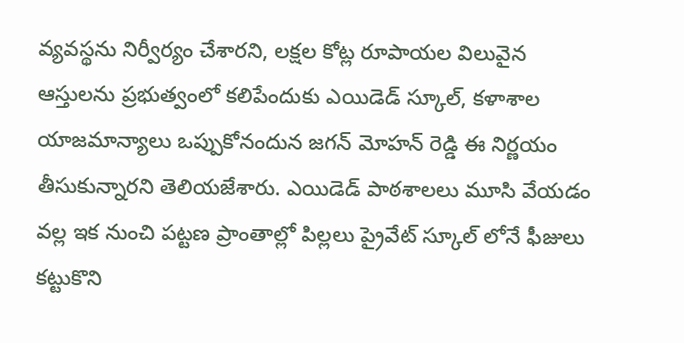వ్యవస్థను నిర్వీర్యం చేశారని, లక్షల కోట్ల రూపాయల విలువైన ఆస్తులను ప్రభుత్వంలో కలిపేందుకు ఎయిడెడ్ స్కూల్, కళాశాల యాజమాన్యాలు ఒప్పుకోనందున జగన్ మోహన్ రెడ్డి ఈ నిర్ణయం తీసుకున్నారని తెలియజేశారు. ఎయిడెడ్ పాఠశాలలు మూసి వేయడం వల్ల ఇక నుంచి పట్టణ ప్రాంతాల్లో పిల్లలు ప్రైవేట్ స్కూల్ లోనే ఫీజులు కట్టుకొని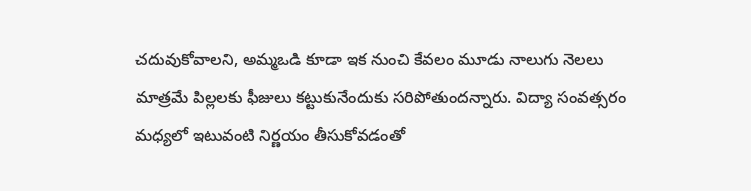చదువుకోవాలని, అమ్మఒడి కూడా ఇక నుంచి కేవలం మూడు నాలుగు నెలలు మాత్రమే పిల్లలకు ఫీజులు కట్టుకునేందుకు సరిపోతుందన్నారు. విద్యా సంవత్సరం మధ్యలో ఇటువంటి నిర్ణయం తీసుకోవడంతో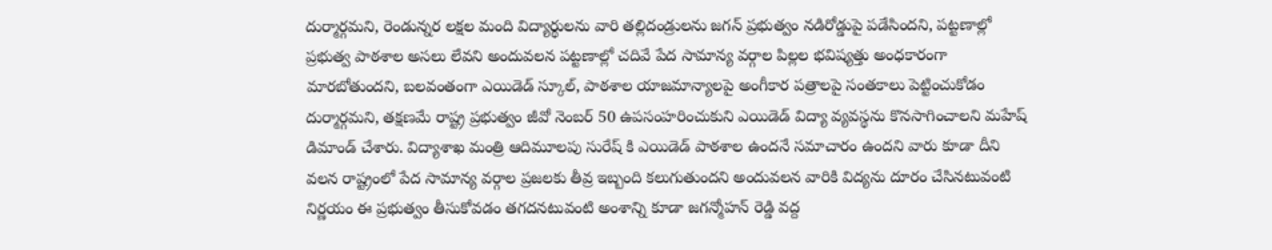దుర్మార్గమని, రెండున్నర లక్షల మంది విద్యార్థులను వారి తల్లిదండ్రులను జగన్ ప్రభుత్వం నడిరోడ్డుపై పడేసిందని, పట్టణాల్లో ప్రభుత్వ పాఠశాల అసలు లేవని అందువలన పట్టణాల్లో చదివే పేద సామాన్య వర్గాల పిల్లల భవిష్యత్తు అంధకారంగా మారబోతుందని, బలవంతంగా ఎయిడెడ్ స్కూల్, పాఠశాల యాజమాన్యాలపై అంగీకార పత్రాలపై సంతకాలు పెట్టించుకోడం దుర్మార్గమని, తక్షణమే రాష్ట్ర ప్రభుత్వం జీవో నెంబర్ 50 ఉపసంహరించుకుని ఎయిడెడ్ విద్యా వ్యవస్థను కొనసాగించాలని మహేష్ డిమాండ్ చేశారు. విద్యాశాఖ మంత్రి ఆదిమూలపు సురేష్ కి ఎయిడెడ్ పాఠశాల ఉందనే సమాచారం ఉందని వారు కూడా దీని వలన రాష్ట్రంలో పేద సామాన్య వర్గాల ప్రజలకు తీవ్ర ఇబ్బంది కలుగుతుందని అందువలన వారికి విద్యను దూరం చేసినటువంటి నిర్ణయం ఈ ప్రభుత్వం తీసుకోవడం తగదనటువంటి అంశాన్ని కూడా జగన్మోహన్ రెడ్డి వద్ద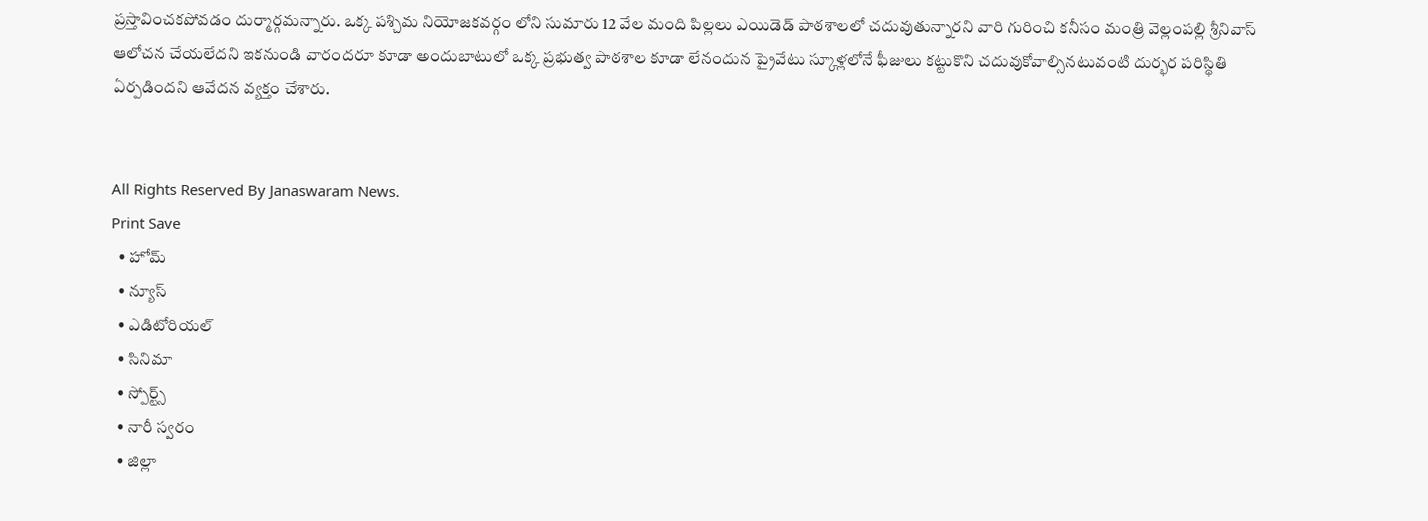ప్రస్తావించకపోవడం దుర్మార్గమన్నారు. ఒక్క పశ్చిమ నియోజకవర్గం లోని సుమారు 12 వేల మంది పిల్లలు ఎయిడెడ్ పాఠశాలలో చదువుతున్నారని వారి గురించి కనీసం మంత్రి వెల్లంపల్లి శ్రీనివాస్ ఆలోచన చేయలేదని ఇకనుండి వారందరూ కూడా అందుబాటులో ఒక్క ప్రభుత్వ పాఠశాల కూడా లేనందున ప్రైవేటు స్కూళ్లలోనే ఫీజులు కట్టుకొని చదువుకోవాల్సినటువంటి దుర్భర పరిస్థితి ఏర్పడిందని ఆవేదన వ్యక్తం చేశారు.


All Rights Reserved By Janaswaram News.
Print Save
  • హోమ్
  • న్యూస్
  • ఎడిటోరియల్
  • సినిమా
  • స్పోర్ట్స్
  • నారీ స్వరం
  • జిల్లా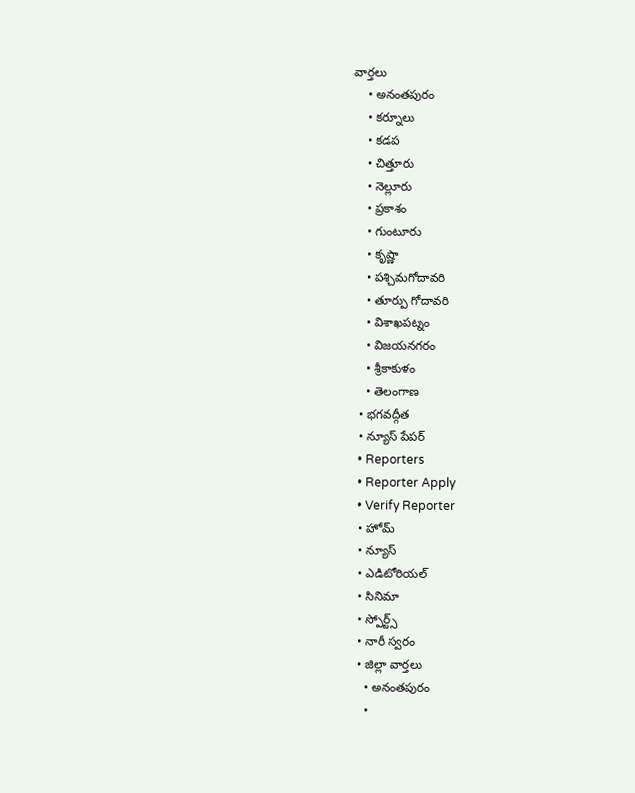వార్తలు
    • అనంతపురం
    • కర్నూలు
    • కడప
    • చిత్తూరు
    • నెల్లూరు
    • ప్రకాశం
    • గుంటూరు
    • కృష్ణా
    • పశ్చిమగోదావరి
    • తూర్పు గోదావరి
    • విశాఖపట్నం
    • విజయనగరం
    • శ్రీకాకుళం
    • తెలంగాణ
  • భగవద్గీత
  • న్యూస్ పేపర్
  • Reporters
  • Reporter Apply
  • Verify Reporter
  • హోమ్
  • న్యూస్
  • ఎడిటోరియల్
  • సినిమా
  • స్పోర్ట్స్
  • నారీ స్వరం
  • జిల్లా వార్తలు
    • అనంతపురం
    •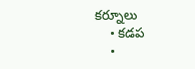కర్నూలు
    • కడప
    •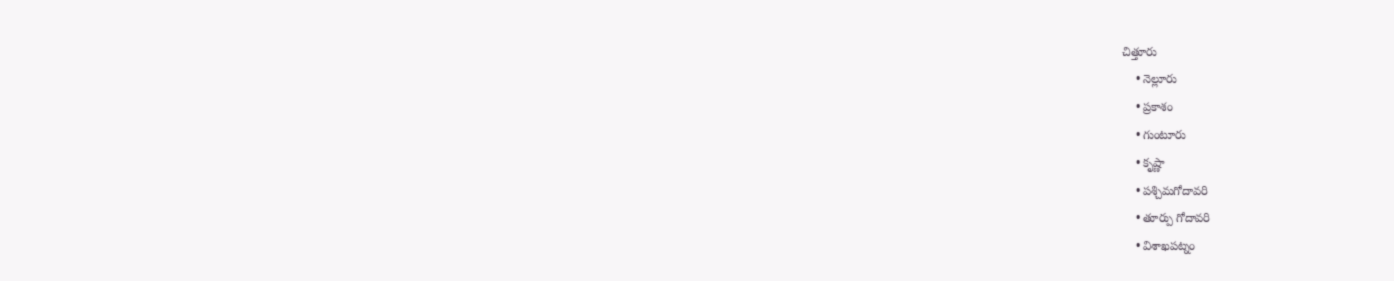చిత్తూరు
    • నెల్లూరు
    • ప్రకాశం
    • గుంటూరు
    • కృష్ణా
    • పశ్చిమగోదావరి
    • తూర్పు గోదావరి
    • విశాఖపట్నం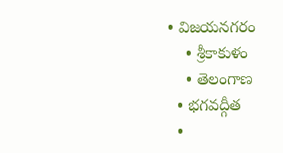• విజయనగరం
    • శ్రీకాకుళం
    • తెలంగాణ
  • భగవద్గీత
  •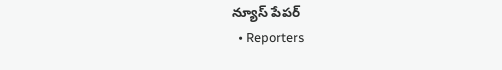న్యూస్ పేపర్
  • Reporters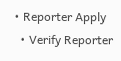• Reporter Apply
  • Verify Reporter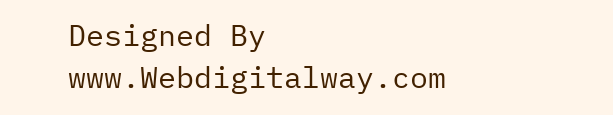Designed By www.Webdigitalway.com